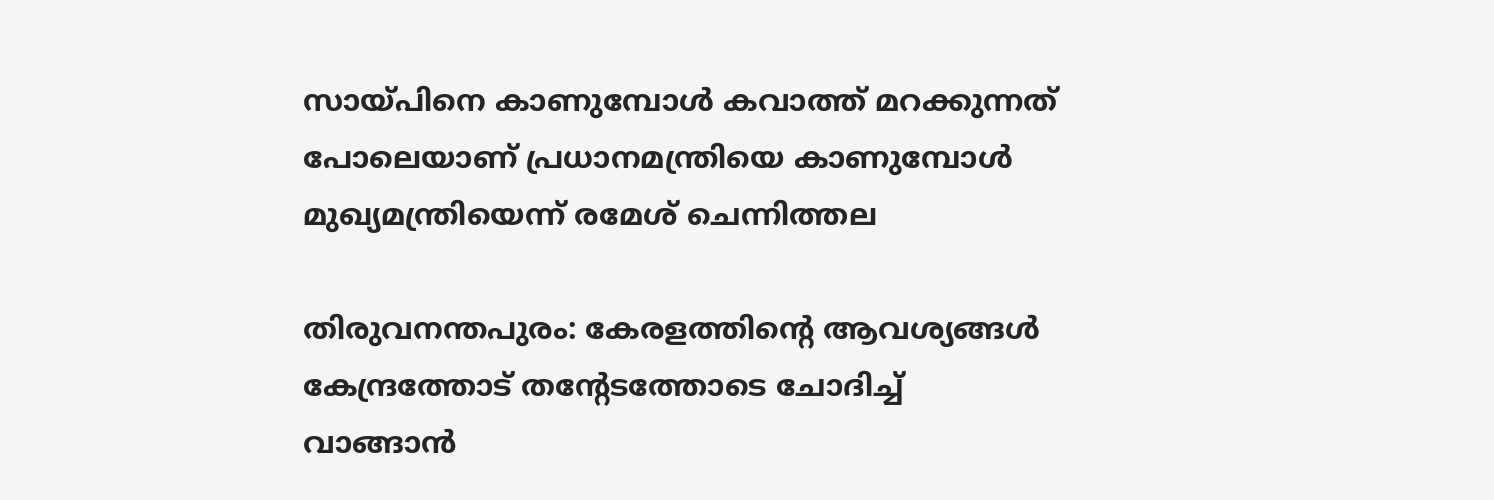സായ്പിനെ കാണുമ്പോള്‍ കവാത്ത് മറക്കുന്നത് പോലെയാണ് പ്രധാനമന്ത്രിയെ കാണുമ്പോള്‍ മുഖ്യമന്ത്രിയെന്ന്‍ രമേശ് ചെന്നിത്തല

തിരുവനന്തപുരം: കേരളത്തിന്‍റെ ആവശ്യങ്ങള്‍ കേന്ദ്രത്തോട് തന്‍റേടത്തോടെ ചോദിച്ച്‌ വാങ്ങാന്‍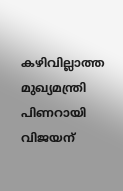കഴിവില്ലാത്ത മുഖ്യമന്ത്രി പിണറായി വിജയന്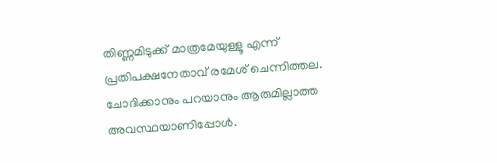തിണ്ണമിടുക്ക് മാത്രമേയുള്ളൂ എന്ന് പ്രതിപക്ഷനേതാവ് രമേശ് ചെന്നിത്തല. ചോദിക്കാനും പറയാനും ആരുമില്ലാത്ത അവസ്ഥയാണിപ്പോള്‍.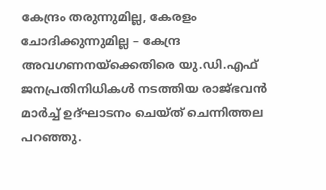കേന്ദ്രം തരുന്നുമില്ല, കേരളം ചോദിക്കുന്നുമില്ല – കേന്ദ്ര അവഗണനയ്ക്കെതിരെ യു.ഡി.എഫ് ജനപ്രതിനിധികള്‍ നടത്തിയ രാജ്ഭവന്‍ മാര്‍ച്ച്‌ ഉദ്ഘാടനം ചെയ്ത് ചെന്നിത്തല പറഞ്ഞു.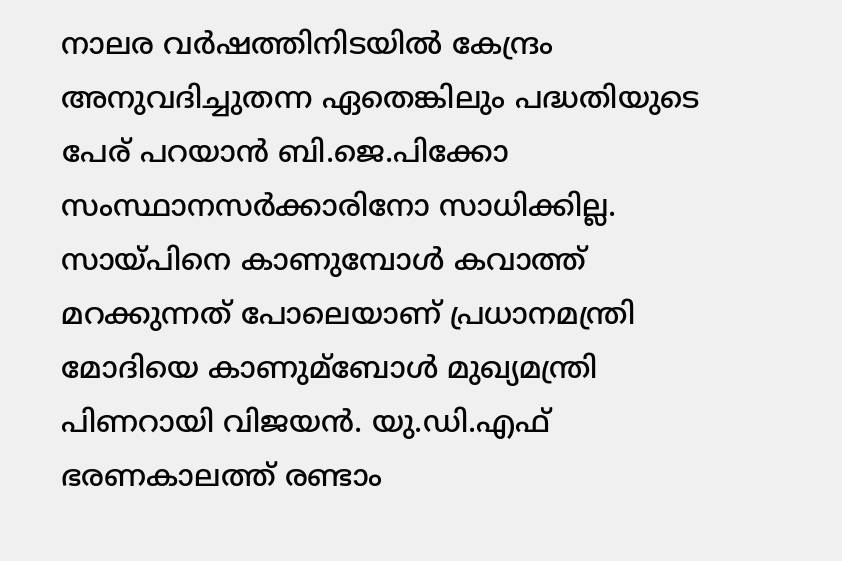നാലര വര്‍ഷത്തിനിടയില്‍ കേന്ദ്രം അനുവദിച്ചുതന്ന ഏതെങ്കിലും പദ്ധതിയുടെ പേര് പറയാന്‍ ബി.ജെ.പിക്കോ സംസ്ഥാനസര്‍ക്കാരിനോ സാധിക്കില്ല. സായ്പിനെ കാണുമ്പോള്‍ കവാത്ത് മറക്കുന്നത് പോലെയാണ് പ്രധാനമന്ത്രി മോദിയെ കാണുമ്ബോള്‍ മുഖ്യമന്ത്രി പിണറായി വിജയന്‍. യു.ഡി.എഫ് ഭരണകാലത്ത് രണ്ടാം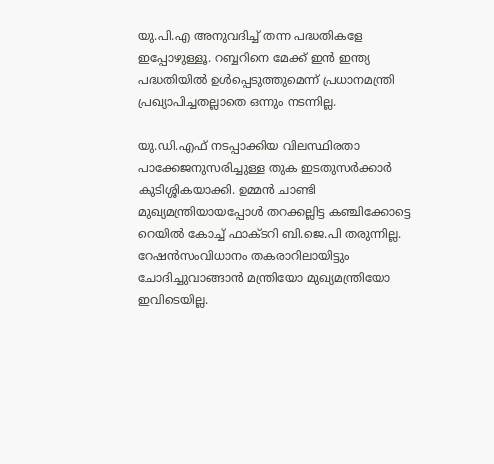യു.പി.എ അനുവദിച്ച്‌ തന്ന പദ്ധതികളേ ഇപ്പോഴുള്ളൂ. റബ്ബറിനെ മേക്ക് ഇന്‍ ഇന്ത്യ പദ്ധതിയില്‍ ഉള്‍പ്പെടുത്തുമെന്ന് പ്രധാനമന്ത്രി പ്രഖ്യാപിച്ചതല്ലാതെ ഒന്നും നടന്നില്ല.

യു.ഡി.എഫ് നടപ്പാക്കിയ വിലസ്ഥിരതാ പാക്കേജനുസരിച്ചുള്ള തുക ഇടതുസര്‍ക്കാര്‍ കുടിശ്ശികയാക്കി. ഉമ്മന്‍ ചാണ്ടി മുഖ്യമന്ത്രിയായപ്പോള്‍ തറക്കല്ലിട്ട കഞ്ചിക്കോട്ടെ റെയില്‍ കോച്ച്‌ ഫാക്ടറി ബി.ജെ.പി തരുന്നില്ല. റേഷന്‍സംവിധാനം തകരാറിലായിട്ടും ചോദിച്ചുവാങ്ങാന്‍ മന്ത്രിയോ മുഖ്യമന്ത്രിയോ ഇവിടെയില്ല.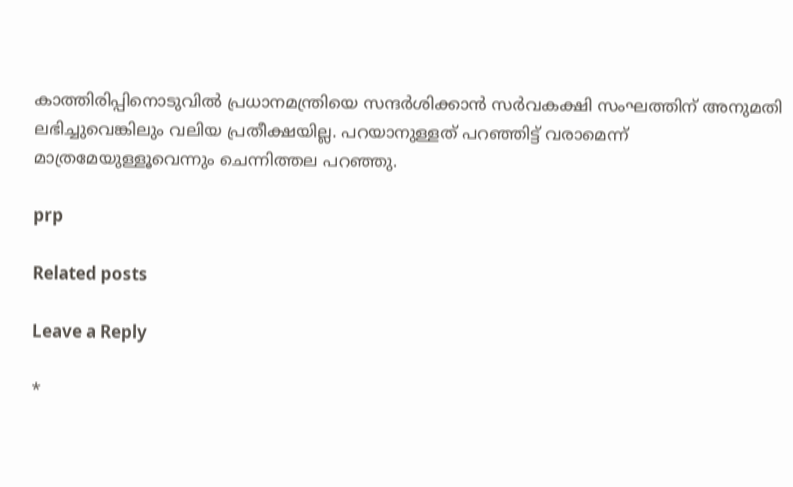കാത്തിരിപ്പിനൊടുവില്‍ പ്രധാനമന്ത്രിയെ സന്ദര്‍ശിക്കാന്‍ സര്‍വകക്ഷി സംഘത്തിന് അനുമതി ലഭിച്ചുവെങ്കിലും വലിയ പ്രതീക്ഷയില്ല. പറയാനുള്ളത് പറഞ്ഞിട്ട് വരാമെന്ന് മാത്രമേയുള്ളൂവെന്നും ചെന്നിത്തല പറഞ്ഞു.

prp

Related posts

Leave a Reply

*